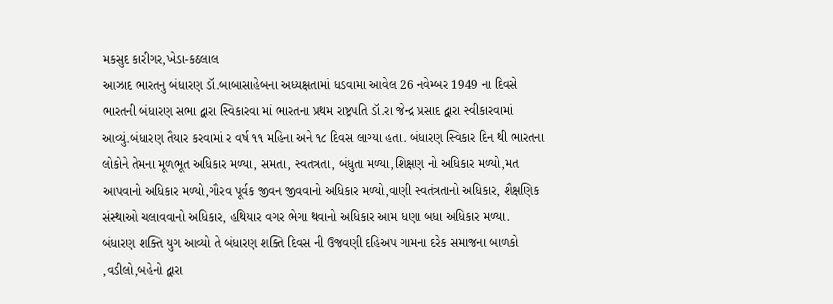મકસુદ કારીગર,ખેડા-કઠલાલ
આઝાદ ભારતનુ બંધારણ ડૉ.બાબાસાહેબના અધ્યક્ષતામાં ધડવામા આવેલ 26 નવેમ્બર 1949 ના દિવસે ભારતની બંધારણ સભા દ્વારા સ્વિકારવા માં ભારતના પ્રથમ રાષ્ટ્રપતિ ડૉ.રા જેન્દ્ર પ્રસાદ દ્વારા સ્વીકારવામાં આવ્યું.બંધારણ તૈયાર કરવામાં ર વર્ષ ૧૧ મહિના અને ૧૮ દિવસ લાગ્યા હતા. બંધારણ સ્વિકાર દિન થી ભારતના લોકોને તેમના મૂળભૂત અધિકાર મળ્યા, સમતા, સ્વતત્રતા, બંધુતા મળ્યા,શિક્ષણ નો અધિકાર મળ્યો,મત આપવાનો અધિકાર મળ્યો,ગૌરવ પૂર્વક જીવન જીવવાનો અધિકાર મળ્યો,વાણી સ્વતંત્રતાનો અધિકાર, શૈક્ષણિક સંસ્થાઓ ચલાવવાનો અધિકાર, હથિયાર વગર ભેગા થવાનો અધિકાર આમ ધણા બધા અધિકાર મળ્યા.
બંધારણ શક્તિ યુગ આવ્યો તે બંધારણ શક્તિ દિવસ ની ઉજવણી દહિઅપ ગામના દરેક સમાજના બાળકો ,વડીલો,બહેનો દ્વારા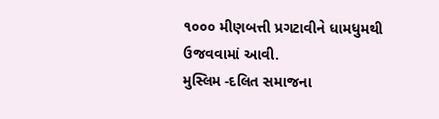૧૦૦૦ મીણબત્તી પ્રગટાવીને ધામધુમથી ઉજવવામાં આવી.
મુસ્લિમ -દલિત સમાજના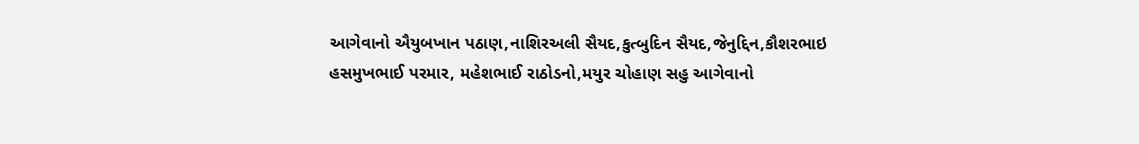આગેવાનો ઐયુબખાન પઠાણ,નાશિરઅલી સૈયદ,કુત્બુદિન સૈયદ,જેનુદ્દિન,કૌશરભાઇ હસમુખભાઈ પરમાર, મહેશભાઈ રાઠોડનો,મયુર ચોહાણ સહુ આગેવાનો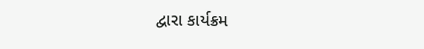દ્વારા કાર્યક્રમ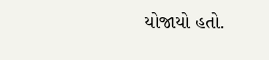યોજાયો હતો.